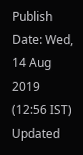Publish Date: Wed, 14 Aug 2019 (12:56 IST)
Updated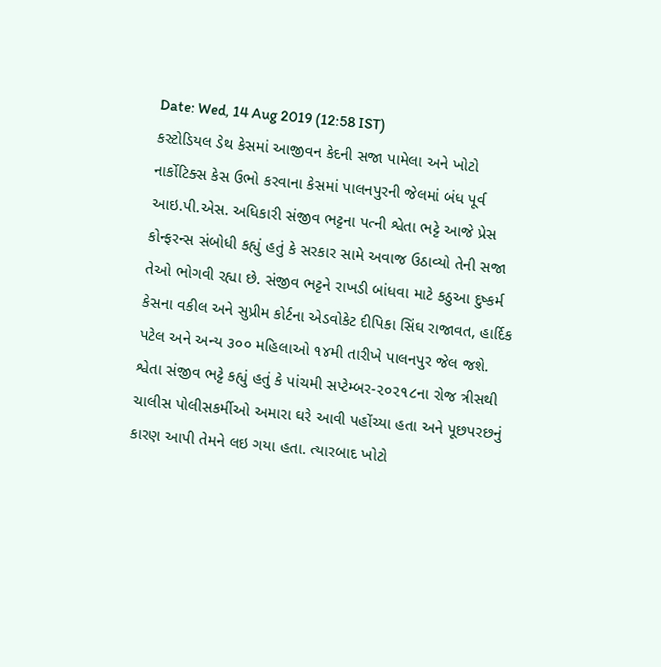Date: Wed, 14 Aug 2019 (12:58 IST)
કસ્ટોડિયલ ડેથ કેસમાં આજીવન કેદની સજા પામેલા અને ખોટો નાર્કોટિક્સ કેસ ઉભો કરવાના કેસમાં પાલનપુરની જેલમાં બંધ પૂર્વ આઇ.પી.એસ. અધિકારી સંજીવ ભટ્ટના પત્ની શ્વેતા ભટ્ટે આજે પ્રેસ કોન્ફરન્સ સંબોધી કહ્યું હતું કે સરકાર સામે અવાજ ઉઠાવ્યો તેની સજા તેઓ ભોગવી રહ્યા છે. સંજીવ ભટ્ટને રાખડી બાંધવા માટે કઠુઆ દુષ્કર્મ કેસના વકીલ અને સુપ્રીમ કોર્ટના એડવોકેટ દીપિકા સિંઘ રાજાવત, હાર્દિક પટેલ અને અન્ય ૩૦૦ મહિલાઓ ૧૪મી તારીખે પાલનપુર જેલ જશે.
શ્વેતા સંજીવ ભટ્ટે કહ્યું હતું કે પાંચમી સપ્ટેમ્બર-૨૦૨૧૮ના રોજ ત્રીસથી ચાલીસ પોલીસકર્મીઓ અમારા ઘરે આવી પહોંચ્યા હતા અને પૂછપરછનું કારણ આપી તેમને લઇ ગયા હતા. ત્યારબાદ ખોટો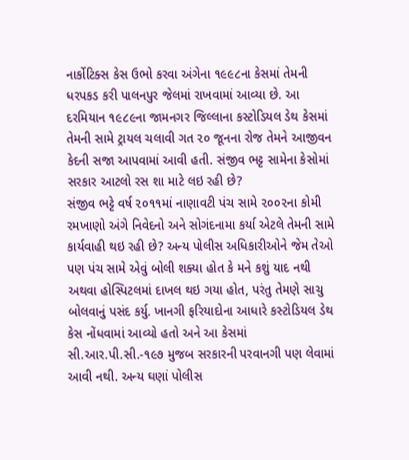નાર્કોટિક્સ કેસ ઉભો કરવા અંગેના ૧૯૯૮ના કેસમાં તેમની ધરપકડ કરી પાલનપુર જેલમાં રાખવામાં આવ્યા છે. આ દરમિયાન ૧૯૮૯ના જામનગર જિલ્લાના કસ્ટોડિયલ ડેથ કેસમાં તેમની સામે ટ્રાયલ ચલાવી ગત ૨૦ જૂનના રોજ તેમને આજીવન કેદની સજા આપવામાં આવી હતી. સંજીવ ભટ્ટ સામેના કેસોમાં સરકાર આટલો રસ શા માટે લઇ રહી છે?
સંજીવ ભટ્ટે વર્ષ ૨૦૧૧માં નાણાવટી પંચ સામે ૨૦૦૨ના કોમી રમખાણો અંગે નિવેદનો અને સોગંદનામા કર્યા એટલે તેમની સામે કાર્યવાહી થઇ રહી છે? અન્ય પોલીસ અધિકારીઓને જેમ તેઓ પણ પંચ સામે એવું બોલી શક્યા હોત કે મને કશું યાદ નથી અથવા હોસ્પિટલમાં દાખલ થઇ ગયા હોત, પરંતુ તેમણે સાચુ બોલવાનું પસંદ કર્યુ. ખાનગી ફરિયાદોના આધારે કસ્ટોડિયલ ડેથ કેસ નોંધવામાં આવ્યો હતો અને આ કેસમાં સી.આર.પી.સી.-૧૯૭ મુજબ સરકારની પરવાનગી પણ લેવામાં આવી નથી. અન્ય ઘણાં પોલીસ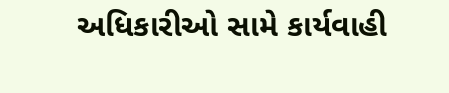અધિકારીઓ સામે કાર્યવાહી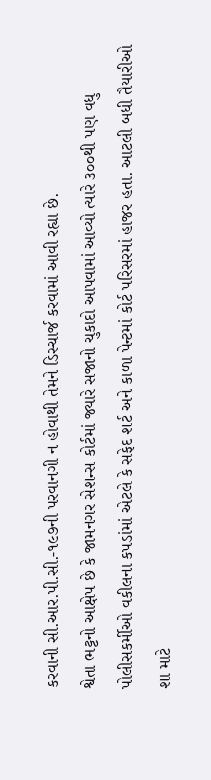કરવાની સી.આર.પી.સી.-૧૯૭ની પરવાનગી ન હોવાથી તેમને ડિસ્ચાર્જ કરવામાં આવી રહ્યા છે.
શ્વેતા ભટ્ટનો આક્ષેપ છે કે જામનગર સેશન્સ કોર્ટમાં જ્યારે સજાનો ચુકાદો આપવામાં આવ્યો ત્યારે ૩૦૦થી પણ વધુ પોલીસકર્મીઓ વકીલના કપડાંમાં એટલે કે સફેદ શર્ટ અને કાળા પેન્ટમાં કોર્ટ પરિસરમાં હાજર હતા. આટલી બધી તૈયારીઓ શા માટે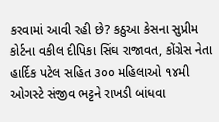કરવામાં આવી રહી છે? કઠુઆ કેસના સુપ્રીમ કોર્ટના વકીલ દીપિકા સિંઘ રાજાવત, કોંગ્રેસ નેતા હાર્દિક પટેલ સહિત ૩૦૦ મહિલાઓ ૧૪મી ઓગસ્ટે સંજીવ ભટ્ટને રાખડી બાંધવા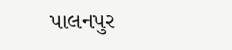પાલનપુર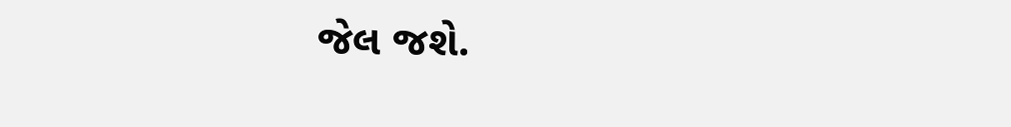જેલ જશે.